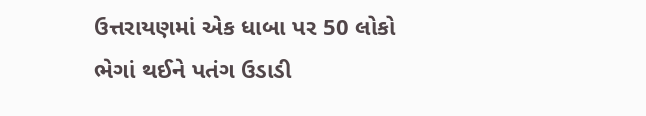ઉત્તરાયણમાં એક ધાબા પર 50 લોકો ભેગાં થઈને પતંગ ઉડાડી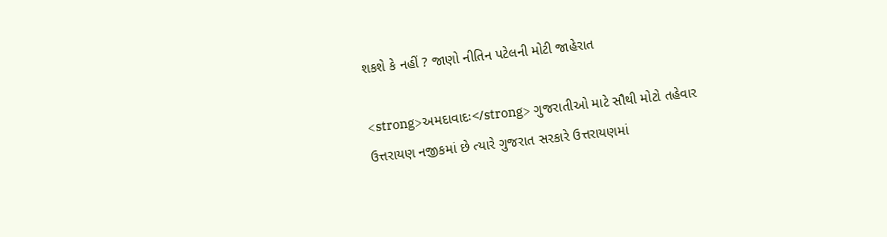શકશે કે નહીં ? જાણો નીતિન પટેલની મોટી જાહેરાત

<strong>અમદાવાદઃ</strong> ગુજરાતીઓ માટે સૌથી મોટો તહેવાર ઉત્તરાયણ નજીકમાં છે ત્યારે ગુજરાત સરકારે ઉત્તરાયણમાં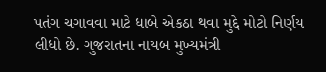પતંગ ચગાવવા માટે ધાબે એકઠા થવા મુદ્દે મોટો નિર્ણય લીધો છે. ગુજરાતના નાયબ મુખ્યમંત્રી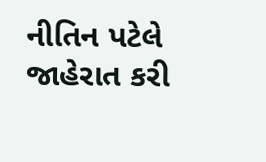નીતિન પટેલે જાહેરાત કરી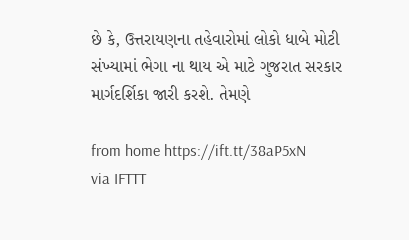છે કે, ઉત્તરાયણના તહેવારોમાં લોકો ધાબે મોટી સંખ્યામાં ભેગા ના થાય એ માટે ગુજરાત સરકાર માર્ગદર્શિકા જારી કરશે. તેમણે

from home https://ift.tt/38aP5xN
via IFTTT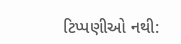ટિપ્પણીઓ નથી: